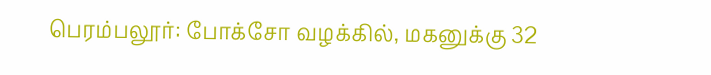பெரம்பலூர்: போக்சோ வழக்கில், மகனுக்கு 32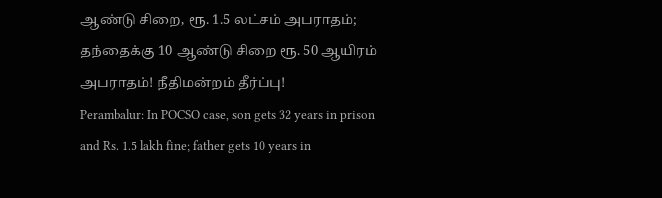ஆண்டு சிறை, ரூ. 1.5 லட்சம் அபராதம்; தந்தைக்கு 10 ஆண்டு சிறை ரூ. 50 ஆயிரம் அபராதம்! நீதிமன்றம் தீர்ப்பு!
Perambalur: In POCSO case, son gets 32 years in prison and Rs. 1.5 lakh fine; father gets 10 years in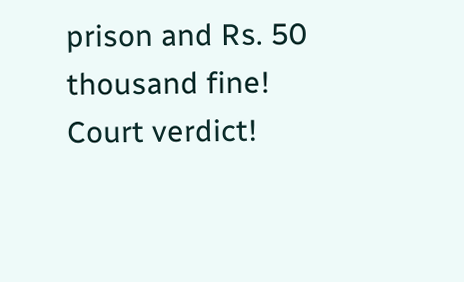prison and Rs. 50 thousand fine! Court verdict!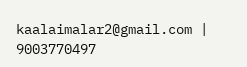kaalaimalar2@gmail.com |
9003770497